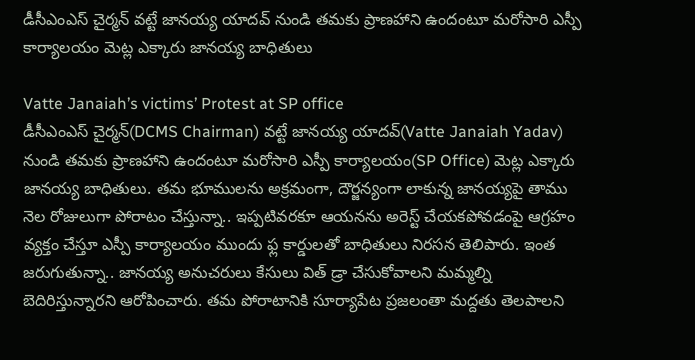డీసీఎంఎస్ చైర్మన్ వట్టే జానయ్య యాదవ్ నుండి తమకు ప్రాణహాని ఉందంటూ మరోసారి ఎస్పీ కార్యాలయం మెట్ల ఎక్కారు జానయ్య బాధితులు

Vatte Janaiah’s victims’ Protest at SP office
డీసీఎంఎస్ చైర్మన్(DCMS Chairman) వట్టే జానయ్య యాదవ్(Vatte Janaiah Yadav) నుండి తమకు ప్రాణహాని ఉందంటూ మరోసారి ఎస్పీ కార్యాలయం(SP Office) మెట్ల ఎక్కారు జానయ్య బాధితులు. తమ భూములను అక్రమంగా, దౌర్జన్యంగా లాకున్న జానయ్యపై తాము నెల రోజులుగా పోరాటం చేస్తున్నా.. ఇప్పటివరకూ ఆయనను అరెస్ట్ చేయకపోవడంపై ఆగ్రహం వ్యక్తం చేస్తూ ఎస్పీ కార్యాలయం ముందు ఫ్ల కార్డులతో బాధితులు నిరసన తెలిపారు. ఇంత జరుగుతున్నా.. జానయ్య అనుచరులు కేసులు విత్ డ్రా చేసుకోవాలని మమ్మల్ని బెదిరిస్తున్నారని ఆరోపించారు. తమ పోరాటానికి సూర్యాపేట ప్రజలంతా మద్దతు తెలపాలని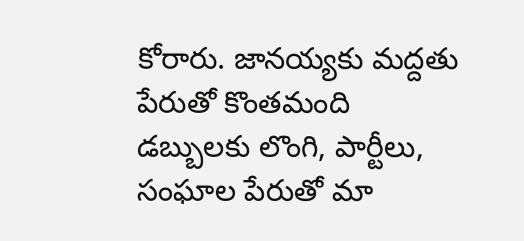కోరారు. జానయ్యకు మద్దతు పేరుతో కొంతమంది డబ్బులకు లొంగి, పార్టీలు, సంఘాల పేరుతో మా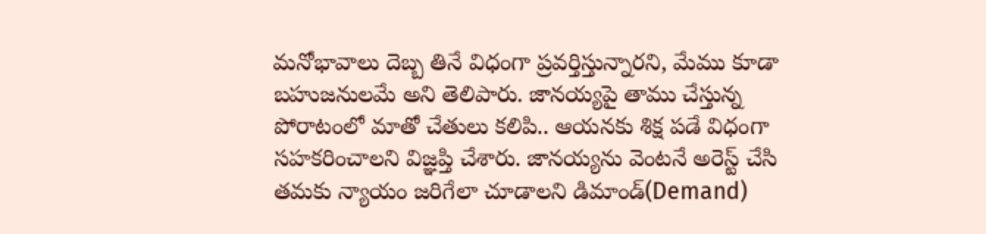మనోభావాలు దెబ్బ తినే విధంగా ప్రవర్తిస్తున్నారని, మేము కూడా బహుజనులమే అని తెలిపారు. జానయ్యపై తాము చేస్తున్న పోరాటంలో మాతో చేతులు కలిపి.. ఆయనకు శిక్ష పడే విధంగా సహకరించాలని విజ్ఞప్తి చేశారు. జానయ్యను వెంటనే అరెస్ట్ చేసి తమకు న్యాయం జరిగేలా చూడాలని డిమాండ్(Demand)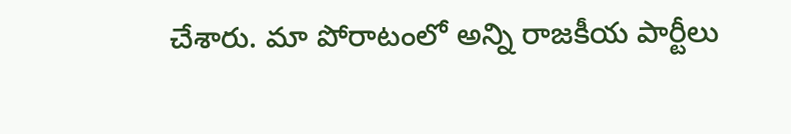చేశారు. మా పోరాటంలో అన్ని రాజకీయ పార్టీలు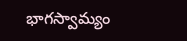భాగస్వామ్యం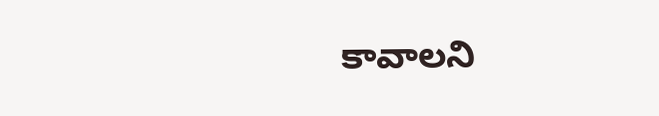కావాలని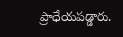ప్రాధేయపడ్డారు.